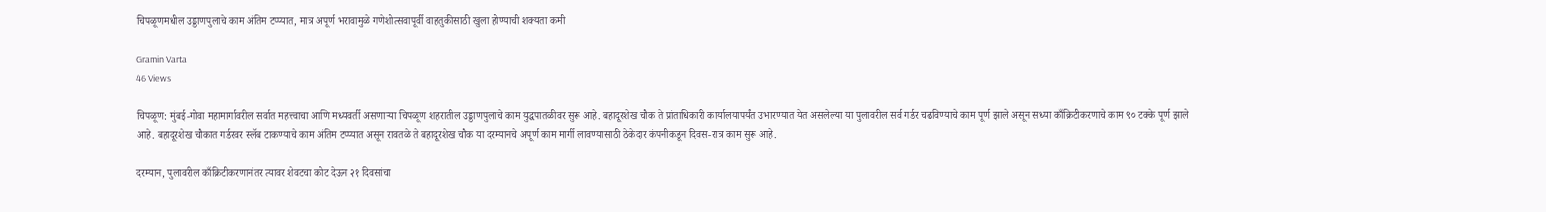चिपळूणमधील उड्डाणपुलाचे काम अंतिम टप्प्यात, मात्र अपूर्ण भरावामुळे गणेशोत्सवापूर्वी वाहतुकीसाठी खुला होण्याची शक्यता कमी

Gramin Varta
46 Views

चिपळूण: मुंबई-गोवा महामार्गावरील सर्वात महत्त्वाचा आणि मध्यवर्ती असणाऱ्या चिपळूण शहरातील उड्डाणपुलाचे काम युद्धपातळीवर सुरू आहे. बहादूरशेख चौक ते प्रांताधिकारी कार्यालयापर्यंत उभारण्यात येत असलेल्या या पुलावरील सर्व गर्डर चढविण्याचे काम पूर्ण झाले असून सध्या काँक्रिटीकरणाचे काम ९० टक्के पूर्ण झाले आहे. बहादूरशेख चौकात गर्डरवर स्लॅब टाकण्याचे काम अंतिम टप्प्यात असून रावतळे ते बहादूरशेख चौक या दरम्यानचे अपूर्ण काम मार्गी लावण्यासाठी ठेकेदार कंपनीकडून दिवस-रात्र काम सुरू आहे.

दरम्यान, पुलावरील काँक्रिटीकरणानंतर त्यावर शेवटचा कोट देऊन २१ दिवसांचा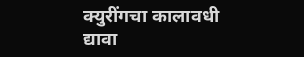क्युरींगचा कालावधी द्यावा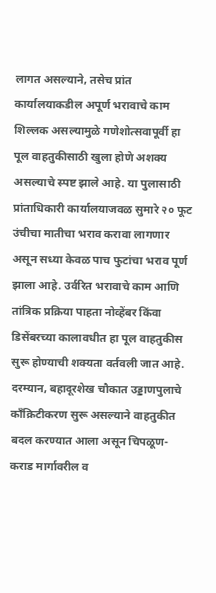लागत असल्याने, तसेच प्रांत कार्यालयाकडील अपूर्ण भरावाचे काम शिल्लक असल्यामुळे गणेशोत्सवापूर्वी हा पूल वाहतुकीसाठी खुला होणे अशक्य असल्याचे स्पष्ट झाले आहे. या पुलासाठी प्रांताधिकारी कार्यालयाजवळ सुमारे २० फूट उंचीचा मातीचा भराव करावा लागणार असून सध्या केवळ पाच फुटांचा भराव पूर्ण झाला आहे. उर्वरित भरावाचे काम आणि तांत्रिक प्रक्रिया पाहता नोव्हेंबर किंवा डिसेंबरच्या कालावधीत हा पूल वाहतुकीस सुरू होण्याची शक्यता वर्तवली जात आहे. दरम्यान, बहादूरशेख चौकात उड्डाणपुलाचे काँक्रिटीकरण सुरू असल्याने वाहतुकीत बदल करण्यात आला असून चिपळूण-कराड मार्गावरील व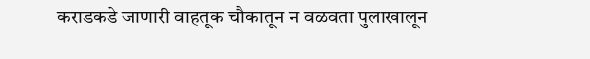कराडकडे जाणारी वाहतूक चौकातून न वळवता पुलाखालून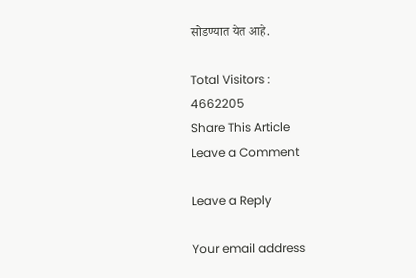सोडण्यात येत आहे.

Total Visitors :
4662205
Share This Article
Leave a Comment

Leave a Reply

Your email address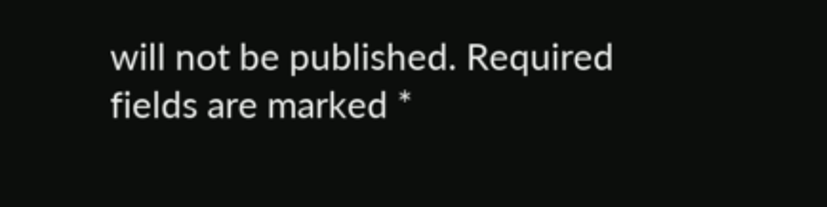will not be published. Required fields are marked *